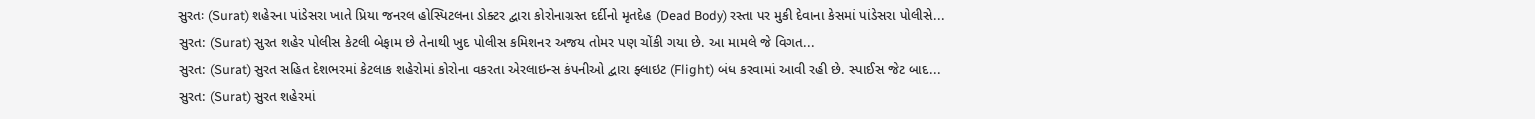સુરતઃ (Surat) શહેરના પાંડેસરા ખાતે પ્રિયા જનરલ હોસ્પિટલના ડોક્ટર દ્વારા કોરોનાગ્રસ્ત દર્દીનો મૃતદેહ (Dead Body) રસ્તા પર મુકી દેવાના કેસમાં પાંડેસરા પોલીસે...
સુરત: (Surat) સુરત શહેર પોલીસ કેટલી બેફામ છે તેનાથી ખુદ પોલીસ કમિશનર અજય તોમર પણ ચોંકી ગયા છે. આ મામલે જે વિગત...
સુરત: (Surat) સુરત સહિત દેશભરમાં કેટલાક શહેરોમાં કોરોના વકરતા એરલાઇન્સ કંપનીઓ દ્વારા ફ્લાઇટ (Flight) બંધ કરવામાં આવી રહી છે. સ્પાઈસ જેટ બાદ...
સુરત: (Surat) સુરત શહેરમાં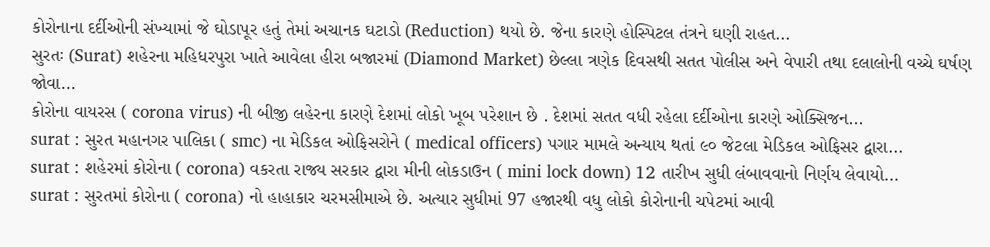કોરોનાના દર્દીઓની સંખ્યામાં જે ઘોડાપૂર હતું તેમાં અચાનક ઘટાડો (Reduction) થયો છે. જેના કારણે હોસ્પિટલ તંત્રને ઘણી રાહત...
સુરતઃ (Surat) શહેરના મહિધરપુરા ખાતે આવેલા હીરા બજારમાં (Diamond Market) છેલ્લા ત્રણેક દિવસથી સતત પોલીસ અને વેપારી તથા દલાલોની વચ્ચે ઘર્ષણ જોવા...
કોરોના વાયરસ ( corona virus) ની બીજી લહેરના કારણે દેશમાં લોકો ખૂબ પરેશાન છે . દેશમાં સતત વધી રહેલા દર્દીઓના કારણે ઓક્સિજન...
surat : સુરત મહાનગર પાલિકા ( smc) ના મેડિકલ ઓફિસરોને ( medical officers) પગાર મામલે અન્યાય થતાં ૯૦ જેટલા મેડિકલ ઓફિસર દ્વારા...
surat : શહેરમાં કોરોના ( corona) વકરતા રાજ્ય સરકાર દ્વારા મીની લોકડાઉન ( mini lock down) 12 તારીખ સુધી લંબાવવાનો નિર્ણય લેવાયો...
surat : સુરતમાં કોરોના ( corona) નો હાહાકાર ચરમસીમાએ છે. અત્યાર સુધીમાં 97 હજારથી વધુ લોકો કોરોનાની ચપેટમાં આવી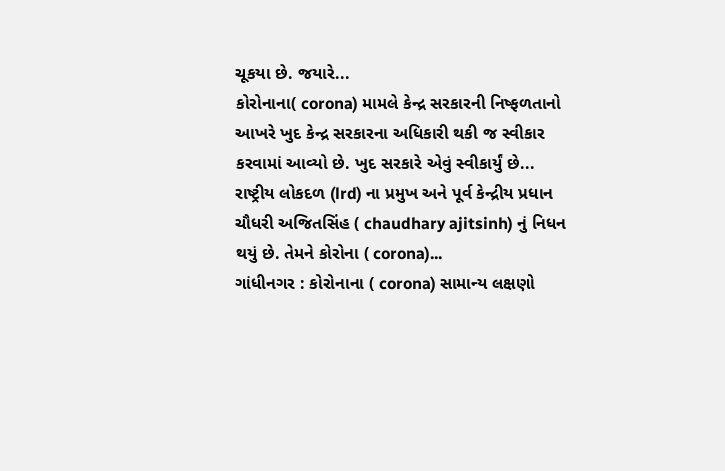ચૂકયા છે. જયારે...
કોરોનાના( corona) મામલે કેન્દ્ર સરકારની નિષ્ફળતાનો આખરે ખુદ કેન્દ્ર સરકારના અધિકારી થકી જ સ્વીકાર કરવામાં આવ્યો છે. ખુદ સરકારે એવું સ્વીકાર્યું છે...
રાષ્ટ્રીય લોકદળ (lrd) ના પ્રમુખ અને પૂર્વ કેન્દ્રીય પ્રધાન ચૌધરી અજિતસિંહ ( chaudhary ajitsinh) નું નિધન થયું છે. તેમને કોરોના ( corona)...
ગાંધીનગર : કોરોનાના ( corona) સામાન્ય લક્ષણો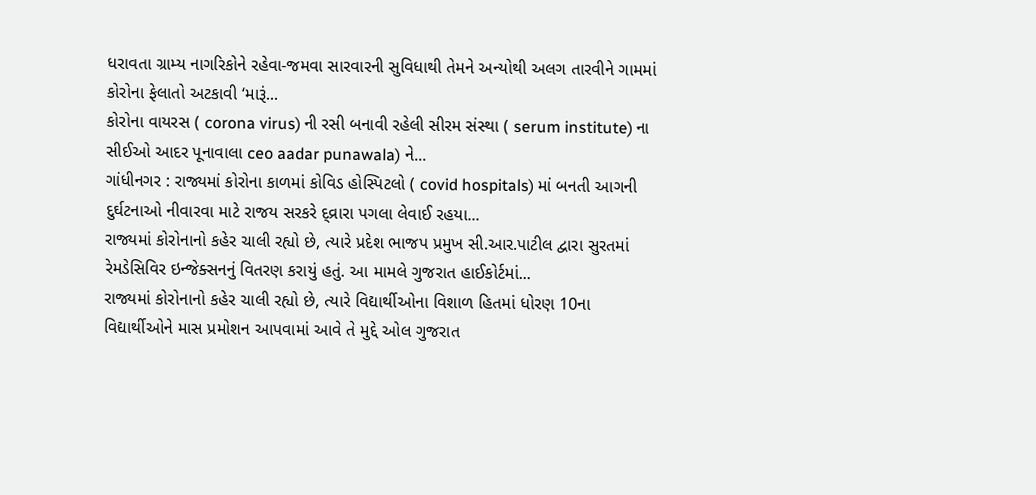ધરાવતા ગ્રામ્ય નાગરિકોને રહેવા-જમવા સારવારની સુવિધાથી તેમને અન્યોથી અલગ તારવીને ગામમાં કોરોના ફેલાતો અટકાવી ‘મારૂં...
કોરોના વાયરસ ( corona virus) ની રસી બનાવી રહેલી સીરમ સંસ્થા ( serum institute) ના સીઈઓ આદર પૂનાવાલા ceo aadar punawala) ને...
ગાંધીનગર : રાજ્યમાં કોરોના કાળમાં કોવિડ હોસ્પિટલો ( covid hospitals) માં બનતી આગની દુર્ઘટનાઓ નીવારવા માટે રાજય સરકરે દ્વ્રારા પગલા લેવાઈ રહયા...
રાજ્યમાં કોરોનાનો કહેર ચાલી રહ્યો છે, ત્યારે પ્રદેશ ભાજપ પ્રમુખ સી.આર.પાટીલ દ્વારા સુરતમાં રેમડેસિવિર ઇન્જેક્સનનું વિતરણ કરાયું હતું. આ મામલે ગુજરાત હાઈકોર્ટમાં...
રાજ્યમાં કોરોનાનો કહેર ચાલી રહ્યો છે, ત્યારે વિદ્યાર્થીઓના વિશાળ હિતમાં ધોરણ 10ના વિદ્યાર્થીઓને માસ પ્રમોશન આપવામાં આવે તે મુદ્દે ઓલ ગુજરાત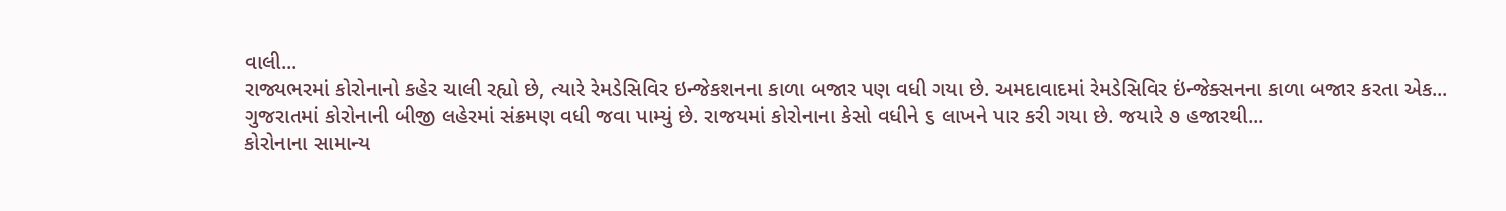વાલી...
રાજ્યભરમાં કોરોનાનો કહેર ચાલી રહ્યો છે, ત્યારે રેમડેસિવિર ઇન્જેકશનના કાળા બજાર પણ વધી ગયા છે. અમદાવાદમાં રેમડેસિવિર ઇંન્જેક્સનના કાળા બજાર કરતા એક...
ગુજરાતમાં કોરોનાની બીજી લહેરમાં સંક્રમણ વધી જવા પામ્યું છે. રાજયમાં કોરોનાના કેસો વધીને ૬ લાખને પાર કરી ગયા છે. જયારે ૭ હજારથી...
કોરોનાના સામાન્ય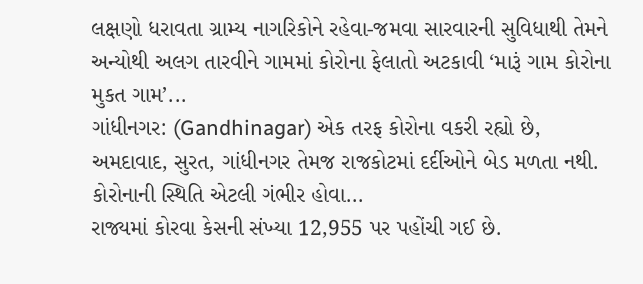લક્ષણો ધરાવતા ગ્રામ્ય નાગરિકોને રહેવા-જમવા સારવારની સુવિધાથી તેમને અન્યોથી અલગ તારવીને ગામમાં કોરોના ફેલાતો અટકાવી ‘મારૂં ગામ કોરોના મુકત ગામ’...
ગાંધીનગર: (Gandhinagar) એક તરફ કોરોના વકરી રહ્યો છે, અમદાવાદ, સુરત, ગાંધીનગર તેમજ રાજકોટમાં દર્દીઓને બેડ મળતા નથી. કોરોનાની સ્થિતિ એટલી ગંભીર હોવા...
રાજ્યમાં કોરવા કેસની સંખ્યા 12,955 પર પહોંચી ગઈ છે.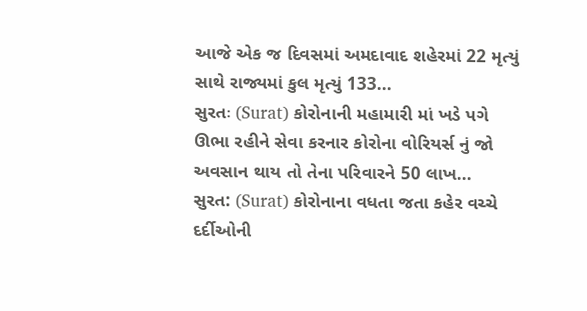આજે એક જ દિવસમાં અમદાવાદ શહેરમાં 22 મૃત્યું સાથે રાજ્યમાં કુલ મૃત્યું 133...
સુરતઃ (Surat) કોરોનાની મહામારી માં ખડે પગે ઊભા રહીને સેવા કરનાર કોરોના વોરિયર્સ નું જો અવસાન થાય તો તેના પરિવારને 50 લાખ...
સુરત: (Surat) કોરોનાના વધતા જતા કહેર વચ્ચે દર્દીઓની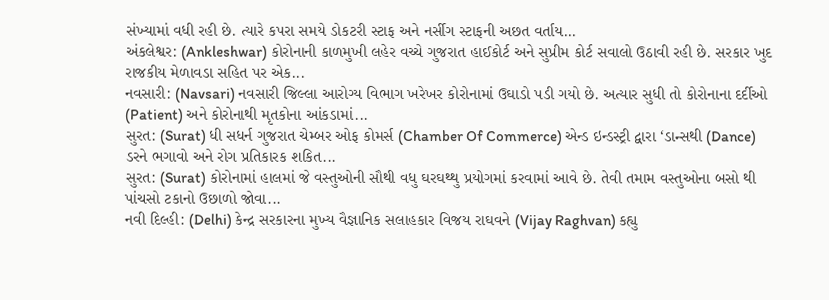સંખ્યામાં વધી રહી છે. ત્યારે કપરા સમયે ડોકટરી સ્ટાફ અને નર્સીગ સ્ટાફની અછત વર્તાય...
અંકલેશ્વર: (Ankleshwar) કોરોનાની કાળમુખી લહેર વચ્ચે ગુજરાત હાઈકોર્ટ અને સુપ્રીમ કોર્ટ સવાલો ઉઠાવી રહી છે. સરકાર ખુદ રાજકીય મેળાવડા સહિત પર એક...
નવસારી: (Navsari) નવસારી જિલ્લા આરોગ્ય વિભાગ ખરેખર કોરોનામાં ઉઘાડો પડી ગયો છે. અત્યાર સુધી તો કોરોનાના દર્દીઓ (Patient) અને કોરોનાથી મૃતકોના આંકડામાં...
સુરત: (Surat) ધી સધર્ન ગુજરાત ચેમ્બર ઓફ કોમર્સ (Chamber Of Commerce) એન્ડ ઇન્ડસ્ટ્રી દ્વારા ‘ડાન્સથી (Dance) ડરને ભગાવો અને રોગ પ્રતિકારક શકિત...
સુરત: (Surat) કોરોનામાં હાલમાં જે વસ્તુઓની સૌથી વધુ ઘરઘથ્થુ પ્રયોગમાં કરવામાં આવે છે. તેવી તમામ વસ્તુઓના બસો થી પાંચસો ટકાનો ઉછાળો જોવા...
નવી દિલ્હી: (Delhi) કેન્દ્ર સરકારના મુખ્ય વૈજ્ઞાનિક સલાહકાર વિજય રાઘવને (Vijay Raghvan) કહ્યુ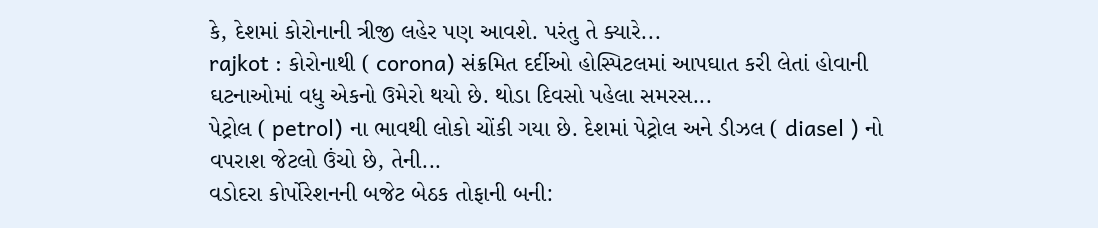કે, દેશમાં કોરોનાની ત્રીજી લહેર પણ આવશે. પરંતુ તે ક્યારે...
rajkot : કોરોનાથી ( corona) સંક્રમિત દર્દીઓ હોસ્પિટલમાં આપઘાત કરી લેતાં હોવાની ઘટનાઓમાં વધુ એકનો ઉમેરો થયો છે. થોડા દિવસો પહેલા સમરસ...
પેટ્રોલ ( petrol) ના ભાવથી લોકો ચોંકી ગયા છે. દેશમાં પેટ્રોલ અને ડીઝલ ( diasel ) નો વપરાશ જેટલો ઉંચો છે, તેની...
વડોદરા કોર્પોરેશનની બજેટ બેઠક તોફાની બની: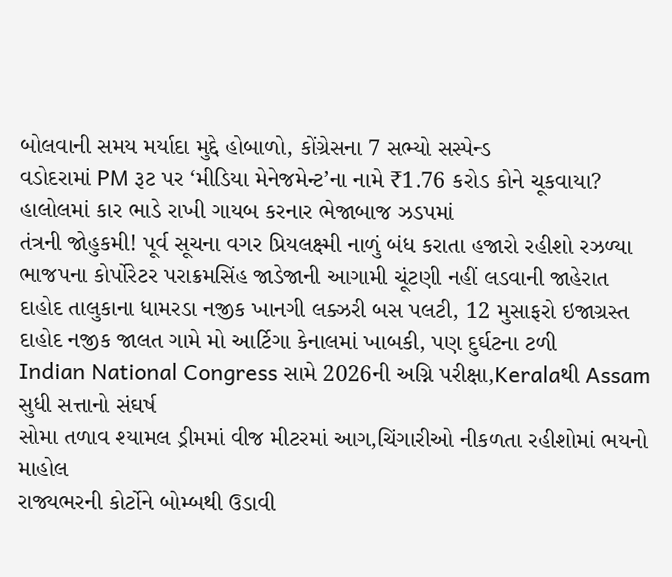બોલવાની સમય મર્યાદા મુદ્દે હોબાળો, કોંગ્રેસના 7 સભ્યો સસ્પેન્ડ
વડોદરામાં PM રૂટ પર ‘મીડિયા મેનેજમેન્ટ’ના નામે ₹1.76 કરોડ કોને ચૂકવાયા?
હાલોલમાં કાર ભાડે રાખી ગાયબ કરનાર ભેજાબાજ ઝડપમાં
તંત્રની જોહુકમી! પૂર્વ સૂચના વગર પ્રિયલક્ષ્મી નાળું બંધ કરાતા હજારો રહીશો રઝળ્યા
ભાજપના કોર્પોરેટર પરાક્રમસિંહ જાડેજાની આગામી ચૂંટણી નહીં લડવાની જાહેરાત
દાહોદ તાલુકાના ધામરડા નજીક ખાનગી લક્ઝરી બસ પલટી, 12 મુસાફરો ઇજાગ્રસ્ત
દાહોદ નજીક જાલત ગામે મો આર્ટિગા કેનાલમાં ખાબકી, પણ દુર્ઘટના ટળી
Indian National Congress સામે 2026ની અગ્નિ પરીક્ષા,Keralaથી Assam સુધી સત્તાનો સંઘર્ષ
સોમા તળાવ શ્યામલ ડ્રીમમાં વીજ મીટરમાં આગ,ચિંગારીઓ નીકળતા રહીશોમાં ભયનો માહોલ
રાજ્યભરની કોર્ટોને બોમ્બથી ઉડાવી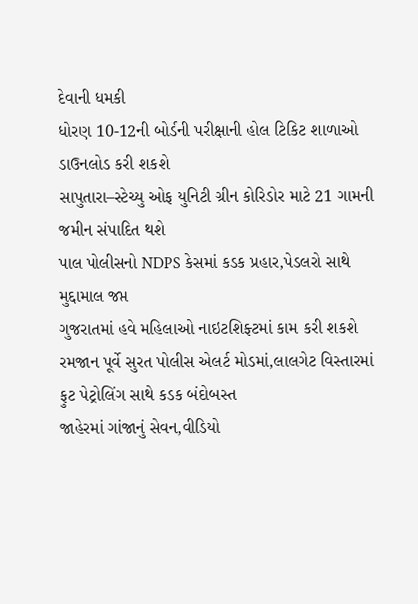દેવાની ધમકી
ધોરણ 10-12ની બોર્ડની પરીક્ષાની હોલ ટિકિટ શાળાઓ ડાઉનલોડ કરી શકશે
સાપુતારા–સ્ટેચ્યુ ઓફ યુનિટી ગ્રીન કોરિડોર માટે 21 ગામની જમીન સંપાદિત થશે
પાલ પોલીસનો NDPS કેસમાં કડક પ્રહાર,પેડલરો સાથે મુદ્દામાલ જપ્ત
ગુજરાતમાં હવે મહિલાઓ નાઇટશિફ્ટમાં કામ કરી શકશે
રમજાન પૂર્વે સુરત પોલીસ એલર્ટ મોડમાં,લાલગેટ વિસ્તારમાં ફુટ પેટ્રોલિંગ સાથે કડક બંદોબસ્ત
જાહેરમાં ગાંજાનું સેવન,વીડિયો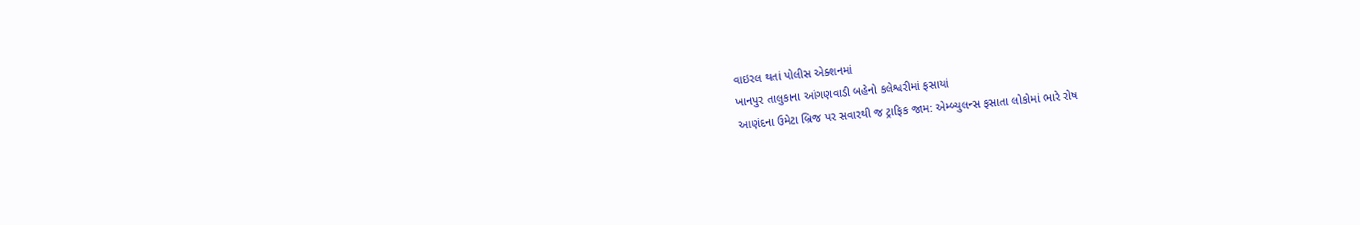વાઇરલ થતાં પોલીસ એક્શનમાં
ખાનપુર તાલુકાના આંગણવાડી બહેનો કલેશ્વરીમાં ફસાયાં
આણંદના ઉમેટા બ્રિજ પર સવારથી જ ટ્રાફિક જામ: એમ્બ્યુલન્સ ફસાતા લોકોમાં ભારે રોષ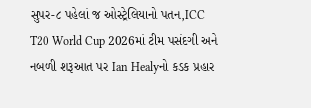સુપર-૮ પહેલાં જ ઓસ્ટ્રેલિયાનો પતન,ICC T20 World Cup 2026માં ટીમ પસંદગી અને નબળી શરૂઆત પર Ian Healyનો કડક પ્રહાર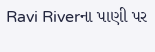Ravi Riverના પાણી પર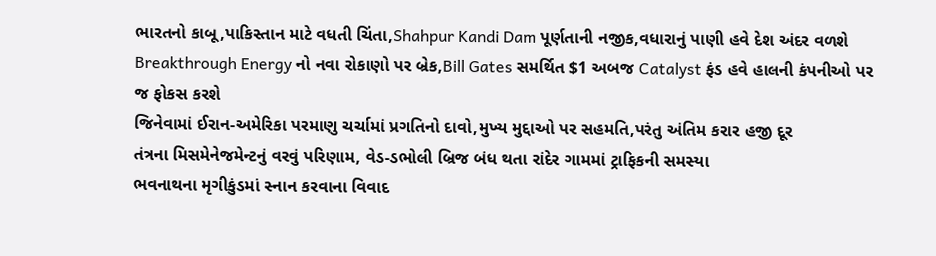ભારતનો કાબૂ,પાકિસ્તાન માટે વધતી ચિંતા,Shahpur Kandi Dam પૂર્ણતાની નજીક,વધારાનું પાણી હવે દેશ અંદર વળશે
Breakthrough Energy નો નવા રોકાણો પર બ્રેક,Bill Gates સમર્થિત $1 અબજ Catalyst ફંડ હવે હાલની કંપનીઓ પર જ ફોકસ કરશે
જિનેવામાં ઈરાન-અમેરિકા પરમાણુ ચર્ચામાં પ્રગતિનો દાવો,મુખ્ય મુદ્દાઓ પર સહમતિ,પરંતુ અંતિમ કરાર હજી દૂર
તંત્રના મિસમેનેજમેન્ટનું વરવું પરિણામ, વેડ-ડભોલી બ્રિજ બંધ થતા રાંદેર ગામમાં ટ્રાફિકની સમસ્યા
ભવનાથના મૃગીકુંડમાં સ્નાન કરવાના વિવાદ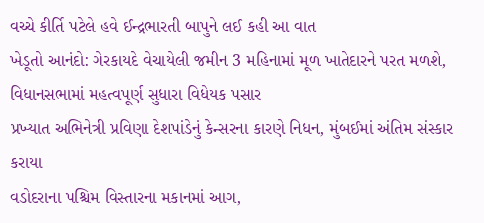વચ્ચે કીર્તિ પટેલે હવે ઈન્દ્રભારતી બાપુને લઈ કહી આ વાત
ખેડૂતો આનંદો: ગેરકાયદે વેચાયેલી જમીન 3 મહિનામાં મૂળ ખાતેદારને પરત મળશે, વિધાનસભામાં મહત્વપૂર્ણ સુધારા વિધેયક પસાર
પ્રખ્યાત અભિનેત્રી પ્રવિણા દેશપાંડેનું કેન્સરના કારણે નિધન, મુંબઈમાં અંતિમ સંસ્કાર કરાયા
વડોદરાના પશ્ચિમ વિસ્તારના મકાનમાં આગ,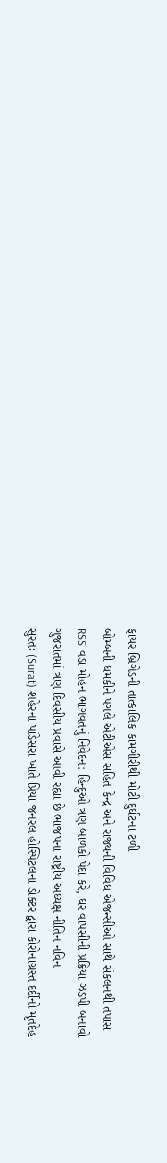ફાયર બ્રિગેડની તાત્કાલિક કામગીરીથી મોટી દુર્ઘટના ટળી
બોમ્બની ધમકીને પગલે એટીએસ સહિત કેન્દ્ર અને રાજ્યની વિવિધ એજન્સીઓ સાથે સંકલનથી તપાસ
RSS વડા મોહન ભાગવતનું નિવેદન: હિન્દુઓ ત્રણ બાળકો પેદા કરે, ઘર વાપસીની પ્રક્રિયા ઝડપી બનાવો
ગુજરાતમાં ત્રણ દિવસીય પ્રવાસે આવી રહ્યા છે ભાજપના રાષ્ટ્રીય અધ્યક્ષ નીતિન નવિન
સુરતઃ (Surat) શહેરના પાંડેસરા ખાતે પ્રિયા જનરલ હોસ્પિટલના ડોક્ટર દ્વારા કોરોનાગ્રસ્ત દર્દીનો મૃતદેહ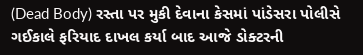(Dead Body) રસ્તા પર મુકી દેવાના કેસમાં પાંડેસરા પોલીસે ગઈકાલે ફરિયાદ દાખલ કર્યા બાદ આજે ડોક્ટરની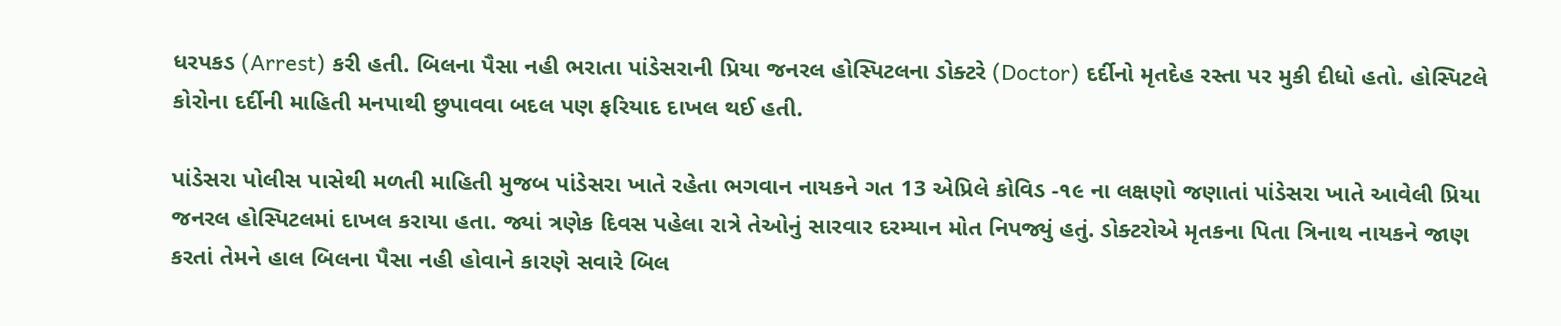ધરપકડ (Arrest) કરી હતી. બિલના પૈસા નહી ભરાતા પાંડેસરાની પ્રિયા જનરલ હોસ્પિટલના ડોક્ટરે (Doctor) દર્દીનો મૃતદેહ રસ્તા પર મુકી દીધો હતો. હોસ્પિટલે કોરોના દર્દીની માહિતી મનપાથી છુપાવવા બદલ પણ ફરિયાદ દાખલ થઈ હતી.

પાંડેસરા પોલીસ પાસેથી મળતી માહિતી મુજબ પાંડેસરા ખાતે રહેતા ભગવાન નાયકને ગત 13 એપ્રિલે કોવિડ -૧૯ ના લક્ષણો જણાતાં પાંડેસરા ખાતે આવેલી પ્રિયા જનરલ હોસ્પિટલમાં દાખલ કરાયા હતા. જ્યાં ત્રણેક દિવસ પહેલા રાત્રે તેઓનું સારવાર દરમ્યાન મોત નિપજ્યું હતું. ડોક્ટરોએ મૃતકના પિતા ત્રિનાથ નાયકને જાણ કરતાં તેમને હાલ બિલના પૈસા નહી હોવાને કારણે સવારે બિલ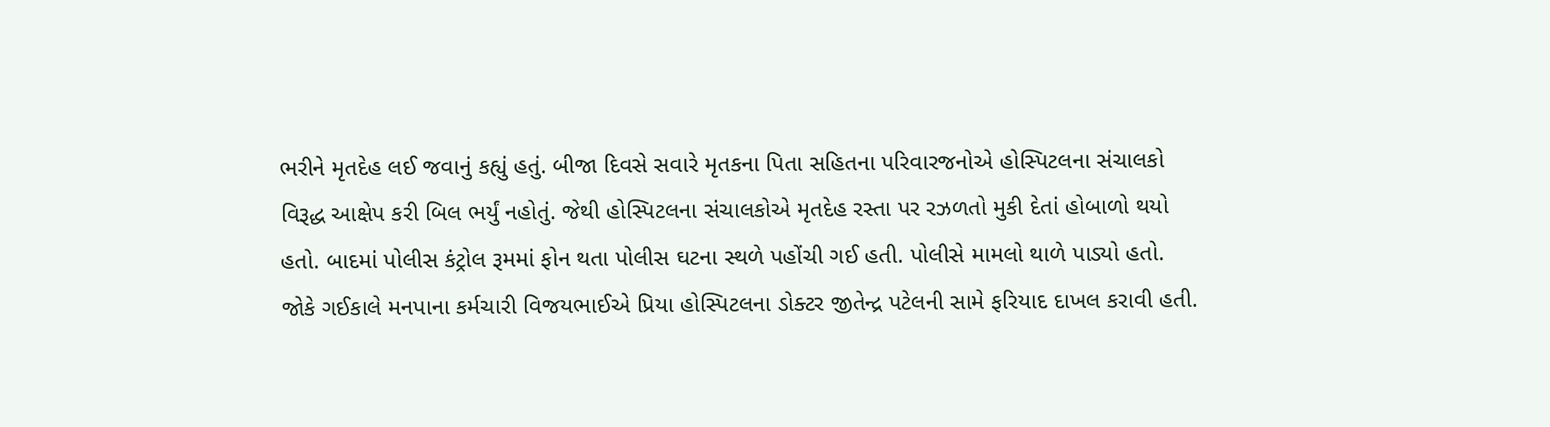ભરીને મૃતદેહ લઈ જવાનું કહ્યું હતું. બીજા દિવસે સવારે મૃતકના પિતા સહિતના પરિવારજનોએ હોસ્પિટલના સંચાલકો વિરૂદ્ધ આક્ષેપ કરી બિલ ભર્યું નહોતું. જેથી હોસ્પિટલના સંચાલકોએ મૃતદેહ રસ્તા પર રઝળતો મુકી દેતાં હોબાળો થયો હતો. બાદમાં પોલીસ કંટ્રોલ રૂમમાં ફોન થતા પોલીસ ઘટના સ્થળે પહોંચી ગઈ હતી. પોલીસે મામલો થાળે પાડ્યો હતો. જોકે ગઈકાલે મનપાના કર્મચારી વિજયભાઈએ પ્રિયા હોસ્પિટલના ડોક્ટર જીતેન્દ્ર પટેલની સામે ફરિયાદ દાખલ કરાવી હતી.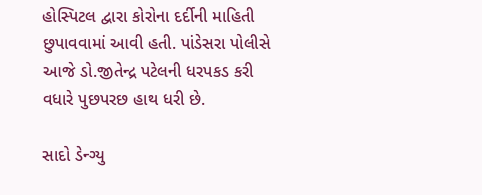હોસ્પિટલ દ્વારા કોરોના દર્દીની માહિતી છુપાવવામાં આવી હતી. પાંડેસરા પોલીસે આજે ડો.જીતેન્દ્ર પટેલની ધરપકડ કરી વધારે પુછપરછ હાથ ધરી છે.

સાદો ડેન્ગ્યુ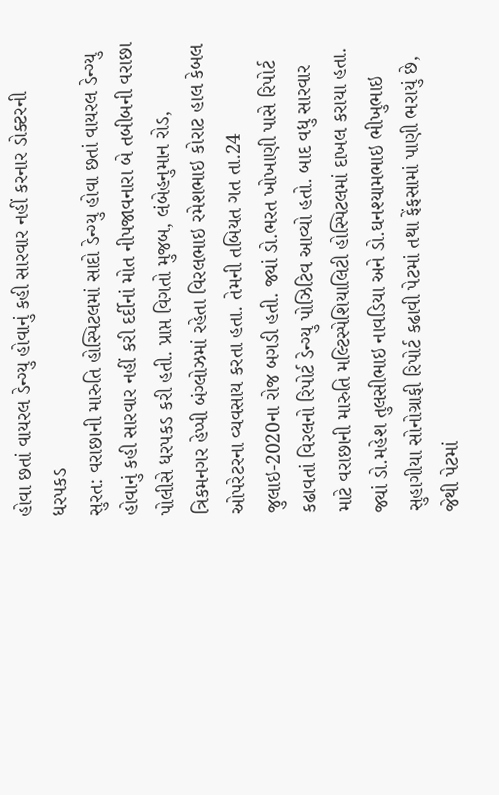હોવા છતાં વાયરલ ડેન્ગ્યુ હોવાનું કહી સારવાર નહીં કરનાર ડોક્ટરની ધરપકડ
સુરત: વરાછાની મારુતિ હોસ્પિટલમાં સાદો ડેન્ગ્યુ હોવા છતાં વાયરલ ડેન્ગ્યુ હોવાનું કહી સારવાર નહીં કરી દર્દીનાં મોત નીપજાવનારા બે તબીબની વરાછા પોલીસે ધરપકડ કરી હતી. પ્રાપ્ત વિગતો મુજબ, લંબેહનુમાન રોડ, ત્રિકમનગર હેપ્પી બંગ્લોઝમાં રહેતા વિરલભાઇ રમેશભાઇ કોરાટ હાલ કેબલ ઓપરેટરના વ્યવસાય કરતા હતા. તેમની તબિયત ગત તા.24 જુલાઇ-2020ના રોજ બગડી હતી. જ્યાં ડો.ભરત ખોખાણી પાસે રિપોર્ટ કઢાવતાં વિરલનો રિપોર્ટ ડેન્ગ્યુ પોઝિટિવ આવ્યો હતો. બાદ વધુ સારવાર માટે વરાછાની મારુતિ મલ્ટિસ્પેશિયાલિટી હોસ્પિટલમાં દાખલ કરાયા હતા. જ્યાં ડો.મહેશ તુલસીભાઇ નાવડિયા અને ડો.ઘનશ્યામભાઇ ભીખુભાઇ સુહાગીયા સોનોગ્રાફી રિપોર્ટ કઢાવી પેટમાં તથા ફેંફસામાં પાણી ભરાયું છે, જેથી પેટમાં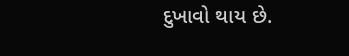દુખાવો થાય છે.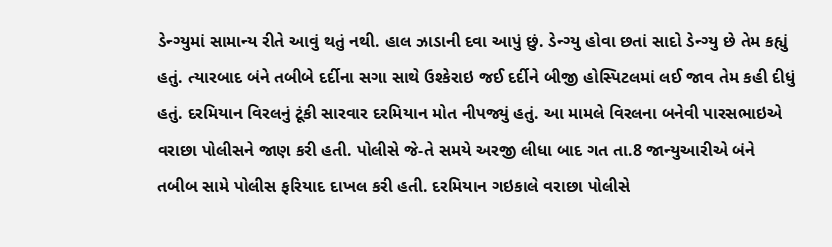ડેન્ગ્યુમાં સામાન્ય રીતે આવું થતું નથી. હાલ ઝાડાની દવા આપું છું. ડેન્ગ્યુ હોવા છતાં સાદો ડેન્ગ્યુ છે તેમ કહ્યું હતું. ત્યારબાદ બંને તબીબે દર્દીના સગા સાથે ઉશ્કેરાઇ જઈ દર્દીને બીજી હોસ્પિટલમાં લઈ જાવ તેમ કહી દીધું હતું. દરમિયાન વિરલનું ટૂંકી સારવાર દરમિયાન મોત નીપજ્યું હતું. આ મામલે વિરલના બનેવી પારસભાઇએ વરાછા પોલીસને જાણ કરી હતી. પોલીસે જે-તે સમયે અરજી લીધા બાદ ગત તા.8 જાન્યુઆરીએ બંને તબીબ સામે પોલીસ ફરિયાદ દાખલ કરી હતી. દરમિયાન ગઇકાલે વરાછા પોલીસે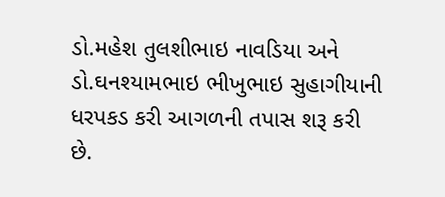ડો.મહેશ તુલશીભાઇ નાવડિયા અને ડો.ઘનશ્યામભાઇ ભીખુભાઇ સુહાગીયાની ધરપકડ કરી આગળની તપાસ શરૂ કરી છે.